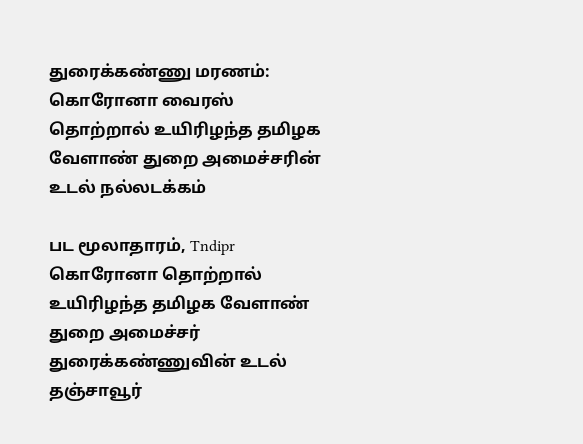துரைக்கண்ணு மரணம்: கொரோனா வைரஸ் தொற்றால் உயிரிழந்த தமிழக வேளாண் துறை அமைச்சரின் உடல் நல்லடக்கம்

பட மூலாதாரம், Tndipr
கொரோனா தொற்றால் உயிரிழந்த தமிழக வேளாண் துறை அமைச்சர் துரைக்கண்ணுவின் உடல் தஞ்சாவூர்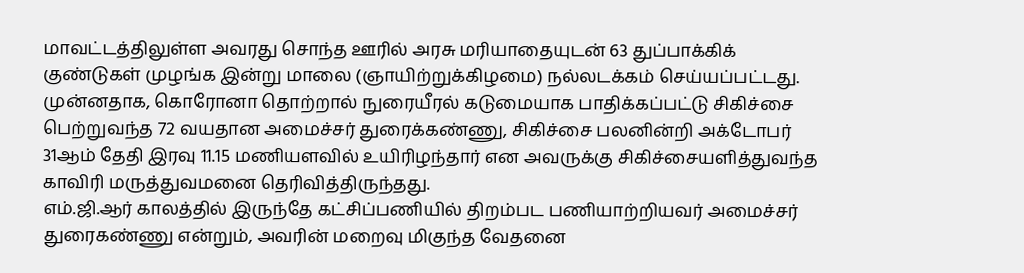மாவட்டத்திலுள்ள அவரது சொந்த ஊரில் அரசு மரியாதையுடன் 63 துப்பாக்கிக் குண்டுகள் முழங்க இன்று மாலை (ஞாயிற்றுக்கிழமை) நல்லடக்கம் செய்யப்பட்டது.
முன்னதாக, கொரோனா தொற்றால் நுரையீரல் கடுமையாக பாதிக்கப்பட்டு சிகிச்சை பெற்றுவந்த 72 வயதான அமைச்சர் துரைக்கண்ணு, சிகிச்சை பலனின்றி அக்டோபர் 31ஆம் தேதி இரவு 11.15 மணியளவில் உயிரிழந்தார் என அவருக்கு சிகிச்சையளித்துவந்த காவிரி மருத்துவமனை தெரிவித்திருந்தது.
எம்.ஜி.ஆர் காலத்தில் இருந்தே கட்சிப்பணியில் திறம்பட பணியாற்றியவர் அமைச்சர் துரைகண்ணு என்றும், அவரின் மறைவு மிகுந்த வேதனை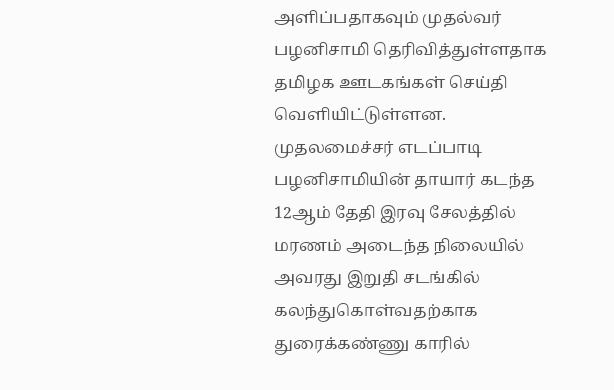அளிப்பதாகவும் முதல்வர் பழனிசாமி தெரிவித்துள்ளதாக தமிழக ஊடகங்கள் செய்தி வெளியிட்டுள்ளன.
முதலமைச்சர் எடப்பாடி பழனிசாமியின் தாயார் கடந்த 12ஆம் தேதி இரவு சேலத்தில் மரணம் அடைந்த நிலையில் அவரது இறுதி சடங்கில் கலந்துகொள்வதற்காக துரைக்கண்ணு காரில்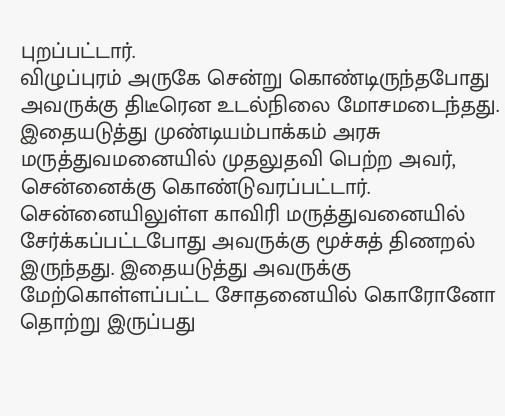புறப்பட்டார்.
விழுப்புரம் அருகே சென்று கொண்டிருந்தபோது அவருக்கு திடீரென உடல்நிலை மோசமடைந்தது. இதையடுத்து முண்டியம்பாக்கம் அரசு மருத்துவமனையில் முதலுதவி பெற்ற அவர், சென்னைக்கு கொண்டுவரப்பட்டார்.
சென்னையிலுள்ள காவிரி மருத்துவனையில் சேர்க்கப்பட்டபோது அவருக்கு மூச்சுத் திணறல் இருந்தது. இதையடுத்து அவருக்கு மேற்கொள்ளப்பட்ட சோதனையில் கொரோனோ தொற்று இருப்பது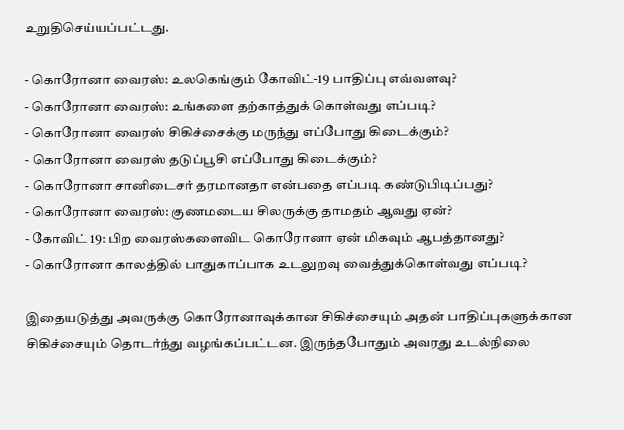உறுதிசெய்யப்பட்டது.

- கொரோனா வைரஸ்: உலகெங்கும் கோவிட்-19 பாதிப்பு எவ்வளவு?
- கொரோனா வைரஸ்: உங்களை தற்காத்துக் கொள்வது எப்படி?
- கொரோனா வைரஸ் சிகிச்சைக்கு மருந்து எப்போது கிடைக்கும்?
- கொரோனா வைரஸ் தடுப்பூசி எப்போது கிடைக்கும்?
- கொரோனா சானிடைசர் தரமானதா என்பதை எப்படி கண்டுபிடிப்பது?
- கொரோனா வைரஸ்: குணமடைய சிலருக்கு தாமதம் ஆவது ஏன்?
- கோவிட் 19: பிற வைரஸ்களைவிட கொரோனா ஏன் மிகவும் ஆபத்தானது?
- கொரோனா காலத்தில் பாதுகாப்பாக உடலுறவு வைத்துக்கொள்வது எப்படி?

இதையடுத்து அவருக்கு கொரோனாவுக்கான சிகிச்சையும் அதன் பாதிப்புகளுக்கான சிகிச்சையும் தொடர்ந்து வழங்கப்பட்டன. இருந்தபோதும் அவரது உடல்நிலை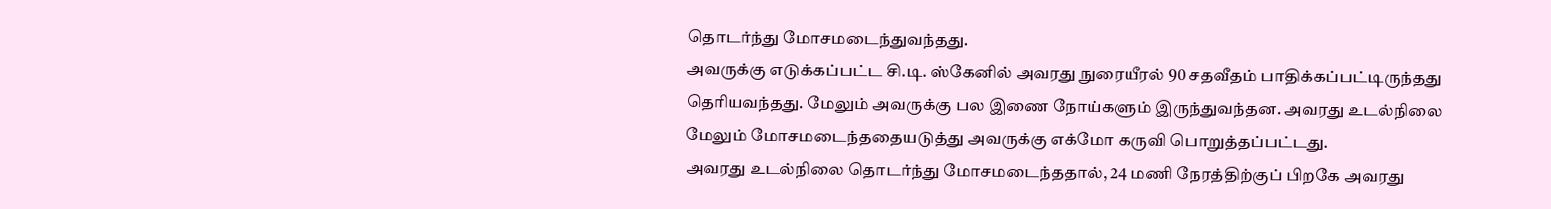தொடர்ந்து மோசமடைந்துவந்தது.
அவருக்கு எடுக்கப்பட்ட சி.டி. ஸ்கேனில் அவரது நுரையீரல் 90 சதவீதம் பாதிக்கப்பட்டிருந்தது தெரியவந்தது. மேலும் அவருக்கு பல இணை நோய்களும் இருந்துவந்தன. அவரது உடல்நிலை மேலும் மோசமடைந்ததையடுத்து அவருக்கு எக்மோ கருவி பொறுத்தப்பட்டது.
அவரது உடல்நிலை தொடர்ந்து மோசமடைந்ததால், 24 மணி நேரத்திற்குப் பிறகே அவரது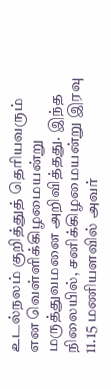உடல்நலம் குறித்துத் தெரியவரும் என வெள்ளிக்கிழமையன்று மருத்துவமனை அறிவித்தது. இந்த நிலையில், சனிக்கிழமையன்று இரவு 11.15 மணியளவில் அவர்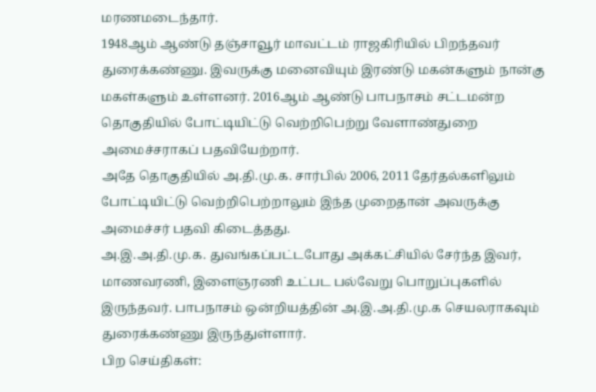மரணமடைந்தார்.
1948ஆம் ஆண்டு தஞ்சாவூர் மாவட்டம் ராஜகிரியில் பிறந்தவர் துரைக்கண்ணு. இவருக்கு மனைவியும் இரண்டு மகன்களும் நான்கு மகள்களும் உள்ளனர். 2016ஆம் ஆண்டு பாபநாசம் சட்டமன்ற தொகுதியில் போட்டியிட்டு வெற்றிபெற்று வேளாண்துறை அமைச்சராகப் பதவியேற்றார்.
அதே தொகுதியில் அ.தி.மு.க. சார்பில் 2006, 2011 தேர்தல்களிலும் போட்டியிட்டு வெற்றிபெற்றாலும் இந்த முறைதான் அவருக்கு அமைச்சர் பதவி கிடைத்தது.
அ.இ.அ.தி.மு.க. துவங்கப்பட்டபோது அக்கட்சியில் சேர்ந்த இவர், மாணவரணி, இளைஞரணி உட்பட பல்வேறு பொறுப்புகளில் இருந்தவர். பாபநாசம் ஒன்றியத்தின் அ.இ.அ.தி.மு.க செயலராகவும் துரைக்கண்ணு இருந்துள்ளார்.
பிற செய்திகள்: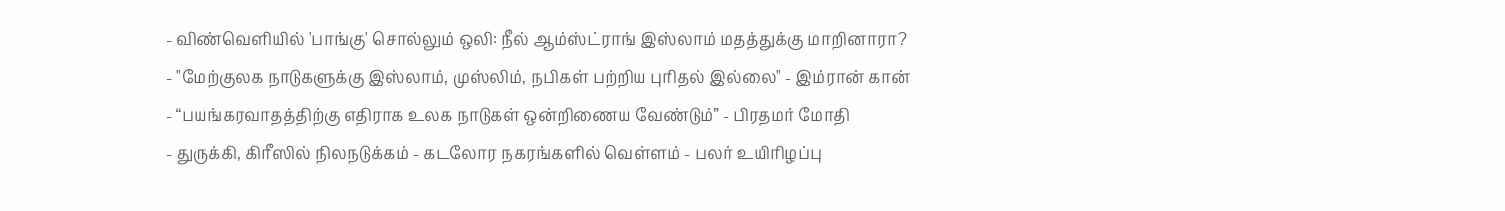- விண்வெளியில் 'பாங்கு' சொல்லும் ஒலி: நீல் ஆம்ஸ்ட்ராங் இஸ்லாம் மதத்துக்கு மாறினாரா?
- "மேற்குலக நாடுகளுக்கு இஸ்லாம், முஸ்லிம், நபிகள் பற்றிய புரிதல் இல்லை" - இம்ரான் கான்
- “பயங்கரவாதத்திற்கு எதிராக உலக நாடுகள் ஒன்றிணைய வேண்டும்” - பிரதமர் மோதி
- துருக்கி, கிரீஸில் நிலநடுக்கம் - கடலோர நகரங்களில் வெள்ளம் - பலர் உயிரிழப்பு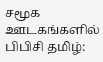சமூக ஊடகங்களில் பிபிசி தமிழ்: